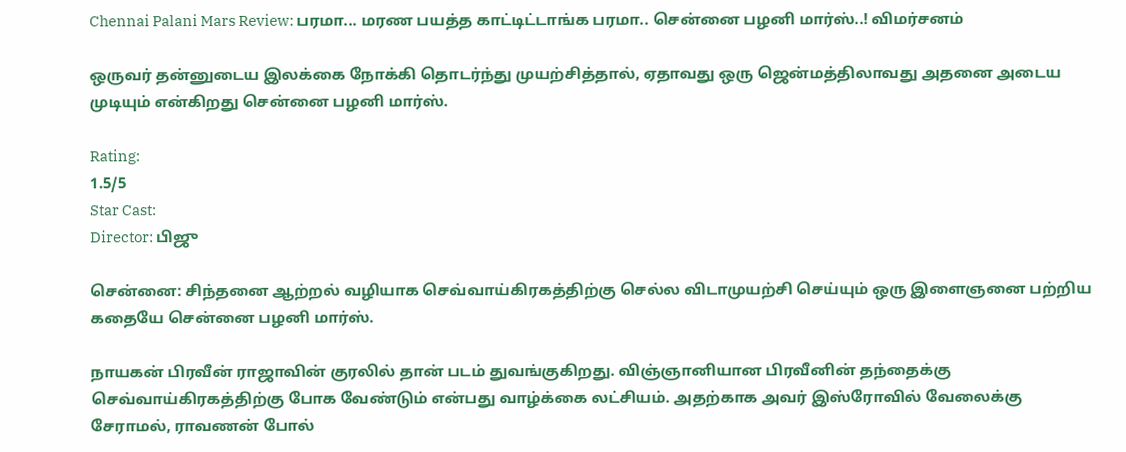Chennai Palani Mars Review: பரமா... மரண பயத்த காட்டிட்டாங்க பரமா.. சென்னை பழனி மார்ஸ்..! விமர்சனம்

ஒருவர் தன்னுடைய இலக்கை நோக்கி தொடர்ந்து முயற்சித்தால், ஏதாவது ஒரு ஜென்மத்திலாவது அதனை அடைய முடியும் என்கிறது சென்னை பழனி மார்ஸ்.

Rating:
1.5/5
Star Cast:
Director: பிஜு

சென்னை: சிந்தனை ஆற்றல் வழியாக செவ்வாய்கிரகத்திற்கு செல்ல விடாமுயற்சி செய்யும் ஒரு இளைஞனை பற்றிய கதையே சென்னை பழனி மார்ஸ்.

நாயகன் பிரவீன் ராஜாவின் குரலில் தான் படம் துவங்குகிறது. விஞ்ஞானியான பிரவீனின் தந்தைக்கு செவ்வாய்கிரகத்திற்கு போக வேண்டும் என்பது வாழ்க்கை லட்சியம். அதற்காக அவர் இஸ்ரோவில் வேலைக்கு சேராமல், ராவணன் போல்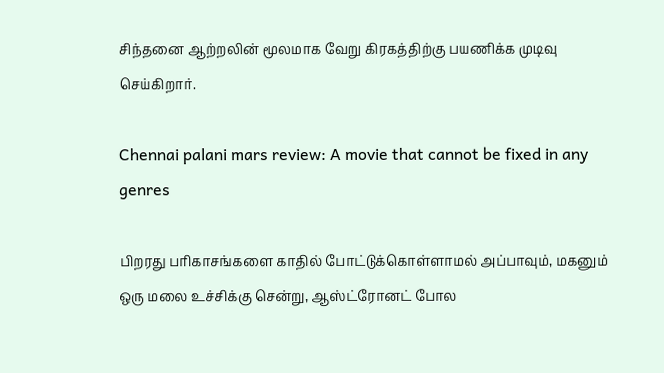சிந்தனை ஆற்றலின் மூலமாக வேறு கிரகத்திற்கு பயணிக்க முடிவு செய்கிறார்.

Chennai palani mars review: A movie that cannot be fixed in any genres

பிறரது பரிகாசங்களை காதில் போட்டுக்கொள்ளாமல் அப்பாவும், மகனும் ஒரு மலை உச்சிக்கு சென்று, ஆஸ்ட்ரோனட் போல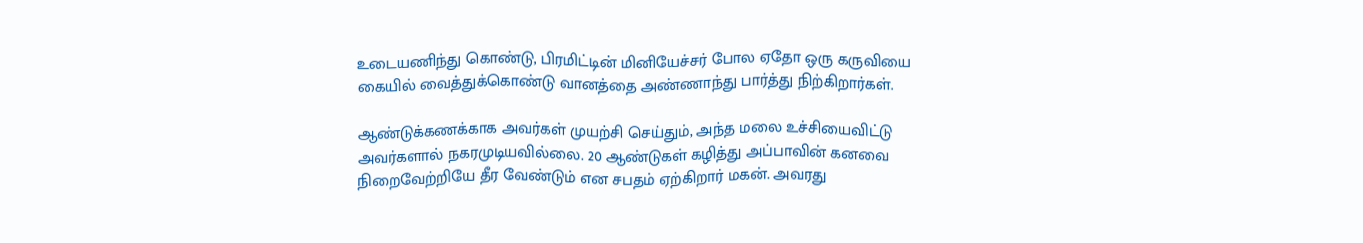உடையணிந்து கொண்டு, பிரமிட்டின் மினியேச்சர் போல ஏதோ ஒரு கருவியை கையில் வைத்துக்கொண்டு வானத்தை அண்ணாந்து பார்த்து நிற்கிறார்கள்.

ஆண்டுக்கணக்காக அவர்கள் முயற்சி செய்தும், அந்த மலை உச்சியைவிட்டு அவர்களால் நகரமுடியவில்லை. 20 ஆண்டுகள் கழித்து அப்பாவின் கனவை நிறைவேற்றியே தீர வேண்டும் என சபதம் ஏற்கிறார் மகன். அவரது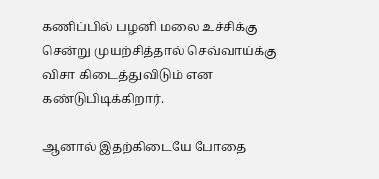கணிப்பில் பழனி மலை உச்சிக்கு சென்று முயற்சித்தால் செவ்வாய்க்கு விசா கிடைத்துவிடும் என கண்டுபிடிக்கிறார்.

ஆனால் இதற்கிடையே போதை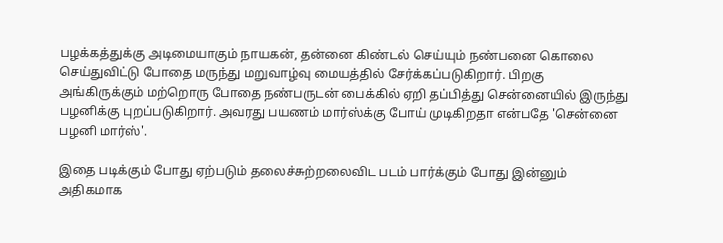பழக்கத்துக்கு அடிமையாகும் நாயகன், தன்னை கிண்டல் செய்யும் நண்பனை கொலை செய்துவிட்டு போதை மருந்து மறுவாழ்வு மையத்தில் சேர்க்கப்படுகிறார். பிறகு அங்கிருக்கும் மற்றொரு போதை நண்பருடன் பைக்கில் ஏறி தப்பித்து சென்னையில் இருந்து பழனிக்கு புறப்படுகிறார். அவரது பயணம் மார்ஸ்க்கு போய் முடிகிறதா என்பதே 'சென்னை பழனி மார்ஸ்'.

இதை படிக்கும் போது ஏற்படும் தலைச்சுற்றலைவிட படம் பார்க்கும் போது இன்னும் அதிகமாக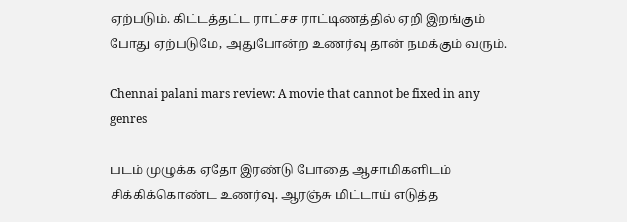ஏற்படும். கிட்டத்தட்ட ராட்சச ராட்டிணத்தில் ஏறி இறங்கும் போது ஏற்படுமே, அதுபோன்ற உணர்வு தான் நமக்கும் வரும்.

Chennai palani mars review: A movie that cannot be fixed in any genres

படம் முழுக்க ஏதோ இரண்டு போதை ஆசாமிகளிடம் சிக்கிக்கொண்ட உணர்வு. ஆரஞ்சு மிட்டாய் எடுத்த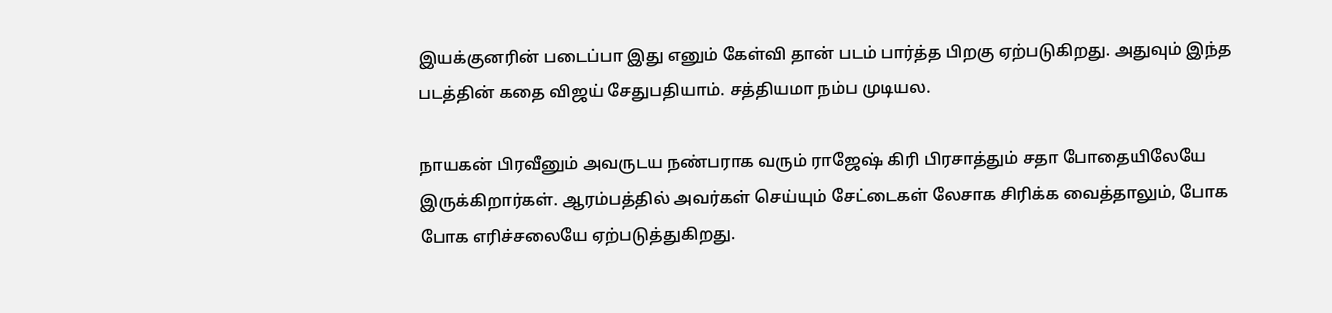இயக்குனரின் படைப்பா இது எனும் கேள்வி தான் படம் பார்த்த பிறகு ஏற்படுகிறது. அதுவும் இந்த படத்தின் கதை விஜய் சேதுபதியாம். சத்தியமா நம்ப முடியல.

நாயகன் பிரவீனும் அவருடய நண்பராக வரும் ராஜேஷ் கிரி பிரசாத்தும் சதா போதையிலேயே இருக்கிறார்கள். ஆரம்பத்தில் அவர்கள் செய்யும் சேட்டைகள் லேசாக சிரிக்க வைத்தாலும், போக போக எரிச்சலையே ஏற்படுத்துகிறது.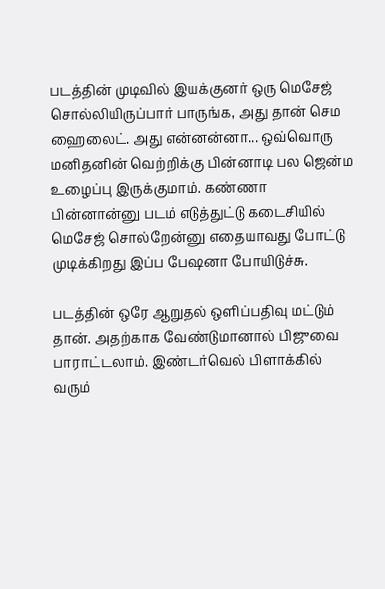படத்தின் முடிவில் இயக்குனர் ஒரு மெசேஜ் சொல்லியிருப்பார் பாருங்க, அது தான் செம ஹைலைட். அது என்னன்னா... ஒவ்வொரு மனிதனின் வெற்றிக்கு பின்னாடி பல ஜென்ம உழைப்பு இருக்குமாம். கண்ணா பின்னான்னு படம் எடுத்துட்டு கடைசியில் மெசேஜ் சொல்றேன்னு எதையாவது போட்டு முடிக்கிறது இப்ப பேஷனா போயிடுச்சு.

படத்தின் ஒரே ஆறுதல் ஒளிப்பதிவு மட்டும் தான். அதற்காக வேண்டுமானால் பிஜுவை பாராட்டலாம். இண்டர்வெல் பிளாக்கில் வரும்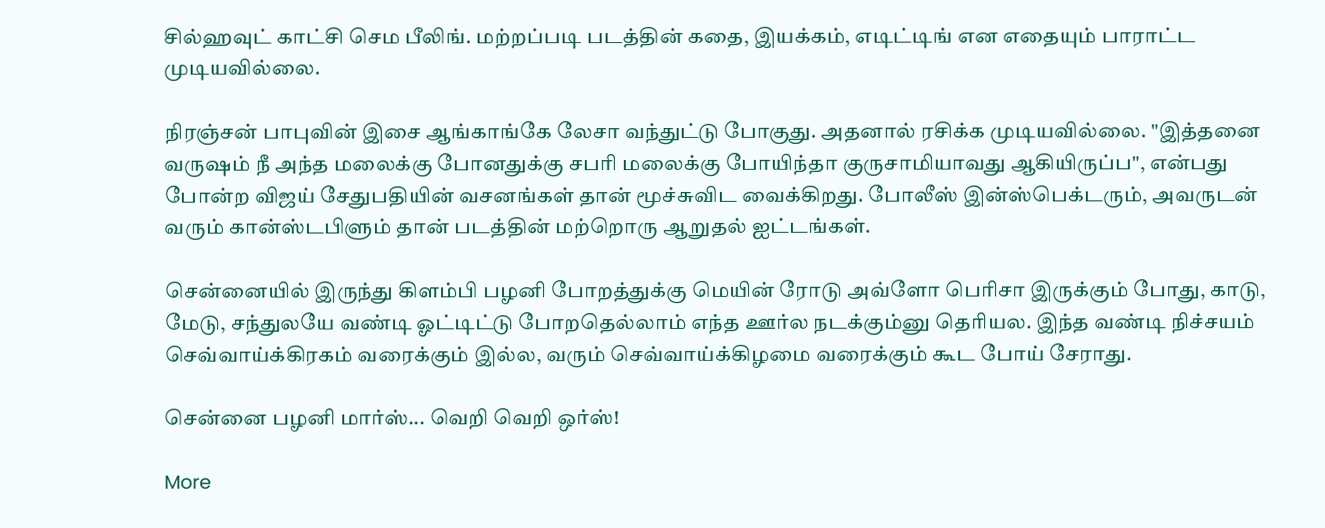சில்ஹவுட் காட்சி செம பீலிங். மற்றப்படி படத்தின் கதை, இயக்கம், எடிட்டிங் என எதையும் பாராட்ட முடியவில்லை.

நிரஞ்சன் பாபுவின் இசை ஆங்காங்கே லேசா வந்துட்டு போகுது. அதனால் ரசிக்க முடியவில்லை. "இத்தனை வருஷம் நீ அந்த மலைக்கு போனதுக்கு சபரி மலைக்கு போயிந்தா குருசாமியாவது ஆகியிருப்ப", என்பது போன்ற விஜய் சேதுபதியின் வசனங்கள் தான் மூச்சுவிட வைக்கிறது. போலீஸ் இன்ஸ்பெக்டரும், அவருடன் வரும் கான்ஸ்டபிளும் தான் படத்தின் மற்றொரு ஆறுதல் ஐட்டங்கள்.

சென்னையில் இருந்து கிளம்பி பழனி போறத்துக்கு மெயின் ரோடு அவ்ளோ பெரிசா இருக்கும் போது, காடு, மேடு, சந்துலயே வண்டி ஓட்டிட்டு போறதெல்லாம் எந்த ஊர்ல நடக்கும்னு தெரியல. இந்த வண்டி நிச்சயம் செவ்வாய்க்கிரகம் வரைக்கும் இல்ல, வரும் செவ்வாய்க்கிழமை வரைக்கும் கூட போய் சேராது.

சென்னை பழனி மார்ஸ்... வெறி வெறி ஒர்ஸ்!

More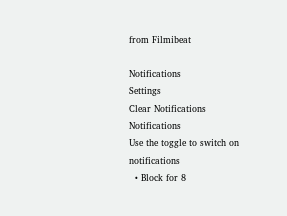from Filmibeat

Notifications
Settings
Clear Notifications
Notifications
Use the toggle to switch on notifications
  • Block for 8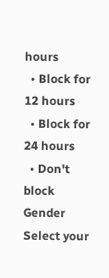hours
  • Block for 12 hours
  • Block for 24 hours
  • Don't block
Gender
Select your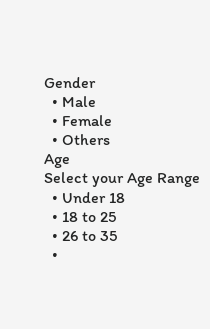Gender
  • Male
  • Female
  • Others
Age
Select your Age Range
  • Under 18
  • 18 to 25
  • 26 to 35
  •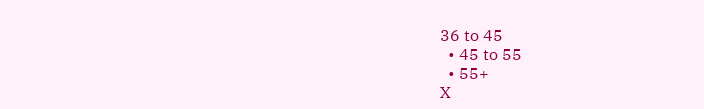36 to 45
  • 45 to 55
  • 55+
X